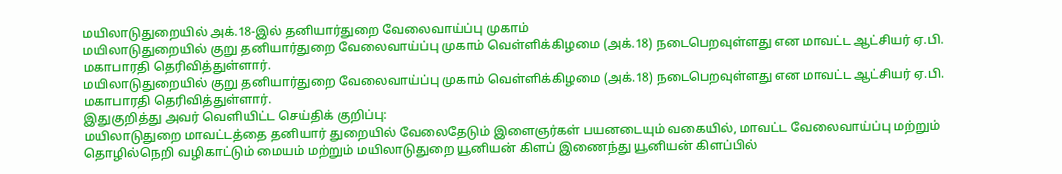மயிலாடுதுறையில் அக்.18-இல் தனியார்துறை வேலைவாய்ப்பு முகாம்
மயிலாடுதுறையில் குறு தனியார்துறை வேலைவாய்ப்பு முகாம் வெள்ளிக்கிழமை (அக்.18) நடைபெறவுள்ளது என மாவட்ட ஆட்சியர் ஏ.பி. மகாபாரதி தெரிவித்துள்ளார்.
மயிலாடுதுறையில் குறு தனியார்துறை வேலைவாய்ப்பு முகாம் வெள்ளிக்கிழமை (அக்.18) நடைபெறவுள்ளது என மாவட்ட ஆட்சியர் ஏ.பி. மகாபாரதி தெரிவித்துள்ளார்.
இதுகுறித்து அவர் வெளியிட்ட செய்திக் குறிப்பு:
மயிலாடுதுறை மாவட்டத்தை தனியார் துறையில் வேலைதேடும் இளைஞர்கள் பயனடையும் வகையில், மாவட்ட வேலைவாய்ப்பு மற்றும் தொழில்நெறி வழிகாட்டும் மையம் மற்றும் மயிலாடுதுறை யூனியன் கிளப் இணைந்து யூனியன் கிளப்பில்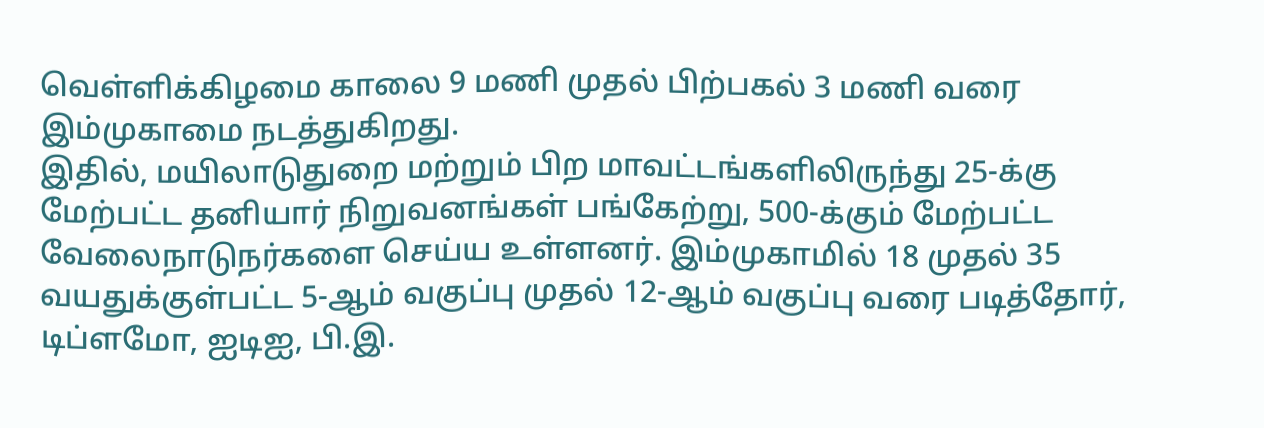வெள்ளிக்கிழமை காலை 9 மணி முதல் பிற்பகல் 3 மணி வரை இம்முகாமை நடத்துகிறது.
இதில், மயிலாடுதுறை மற்றும் பிற மாவட்டங்களிலிருந்து 25-க்கு மேற்பட்ட தனியார் நிறுவனங்கள் பங்கேற்று, 500-க்கும் மேற்பட்ட வேலைநாடுநர்களை செய்ய உள்ளனர். இம்முகாமில் 18 முதல் 35 வயதுக்குள்பட்ட 5-ஆம் வகுப்பு முதல் 12-ஆம் வகுப்பு வரை படித்தோர், டிப்ளமோ, ஐடிஐ, பி.இ.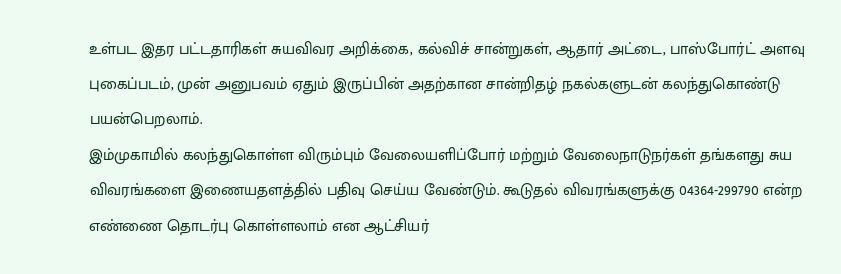உள்பட இதர பட்டதாரிகள் சுயவிவர அறிக்கை, கல்விச் சான்றுகள், ஆதார் அட்டை, பாஸ்போர்ட் அளவு புகைப்படம், முன் அனுபவம் ஏதும் இருப்பின் அதற்கான சான்றிதழ் நகல்களுடன் கலந்துகொண்டு பயன்பெறலாம்.
இம்முகாமில் கலந்துகொள்ள விரும்பும் வேலையளிப்போர் மற்றும் வேலைநாடுநர்கள் தங்களது சுய விவரங்களை இணையதளத்தில் பதிவு செய்ய வேண்டும். கூடுதல் விவரங்களுக்கு 04364-299790 என்ற எண்ணை தொடர்பு கொள்ளலாம் என ஆட்சியர்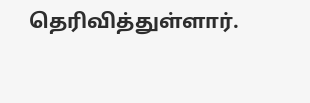தெரிவித்துள்ளார்.